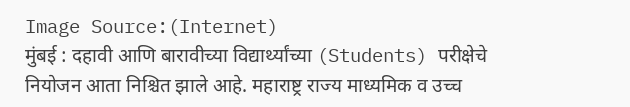Image Source:(Internet)
मुंबई : दहावी आणि बारावीच्या विद्यार्थ्यांच्या (Students) परीक्षेचे नियोजन आता निश्चित झाले आहे. महाराष्ट्र राज्य माध्यमिक व उच्च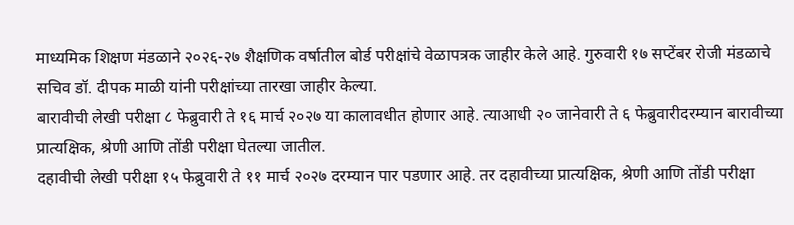माध्यमिक शिक्षण मंडळाने २०२६-२७ शैक्षणिक वर्षातील बोर्ड परीक्षांचे वेळापत्रक जाहीर केले आहे. गुरुवारी १७ सप्टेंबर रोजी मंडळाचे सचिव डॉ. दीपक माळी यांनी परीक्षांच्या तारखा जाहीर केल्या.
बारावीची लेखी परीक्षा ८ फेब्रुवारी ते १६ मार्च २०२७ या कालावधीत होणार आहे. त्याआधी २० जानेवारी ते ६ फेब्रुवारीदरम्यान बारावीच्या प्रात्यक्षिक, श्रेणी आणि तोंडी परीक्षा घेतल्या जातील.
दहावीची लेखी परीक्षा १५ फेब्रुवारी ते ११ मार्च २०२७ दरम्यान पार पडणार आहे. तर दहावीच्या प्रात्यक्षिक, श्रेणी आणि तोंडी परीक्षा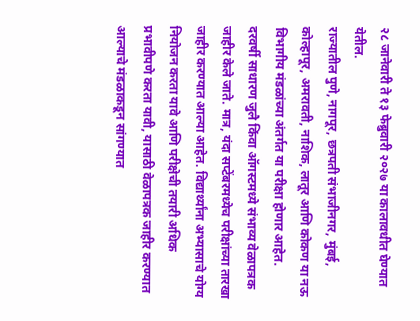२८ जानेवारी ते १३ फेब्रुवारी २०२७ या कालावधीत घेण्यात येतील.
राज्यातील पुणे, नागपूर, छत्रपती संभाजीनगर, मुंबई, कोल्हापूर, अमरावती, नाशिक, लातूर आणि कोकण या नऊ विभागीय मंडळांच्या अंतर्गत या परीक्षा होणार आहेत.
दरवर्षी साधारण जुलै किंवा ऑगस्टमध्ये संभाव्य वेळापत्रक जाहीर केले जाते. मात्र, यंदा सप्टेंबरमध्येच परीक्षांच्या तारखा जाहीर करण्यात आल्या आहेत. विद्यार्थ्यांना अभ्यासाचे योग्य नियोजन करता यावे आणि परीक्षेची तयारी अधिक प्रभावीपणे करता यावी, यासाठी वेळापत्रक जाहीर करण्यात आल्याचे मंडळाकडून सांगण्यात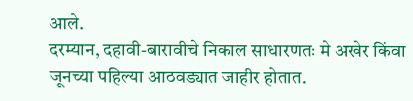आले.
दरम्यान, दहावी-बारावीचे निकाल साधारणतः मे अखेर किंवा जूनच्या पहिल्या आठवड्यात जाहीर होतात.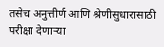तसेच अनुत्तीर्ण आणि श्रेणीसुधारासाठी परीक्षा देणाऱ्या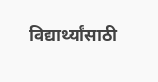विद्यार्थ्यांसाठी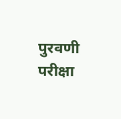पुरवणी परीक्षा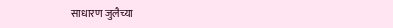साधारण जुलैच्या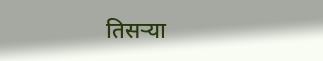तिसऱ्या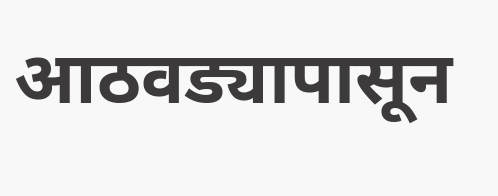आठवड्यापासून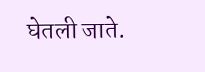घेतली जाते.